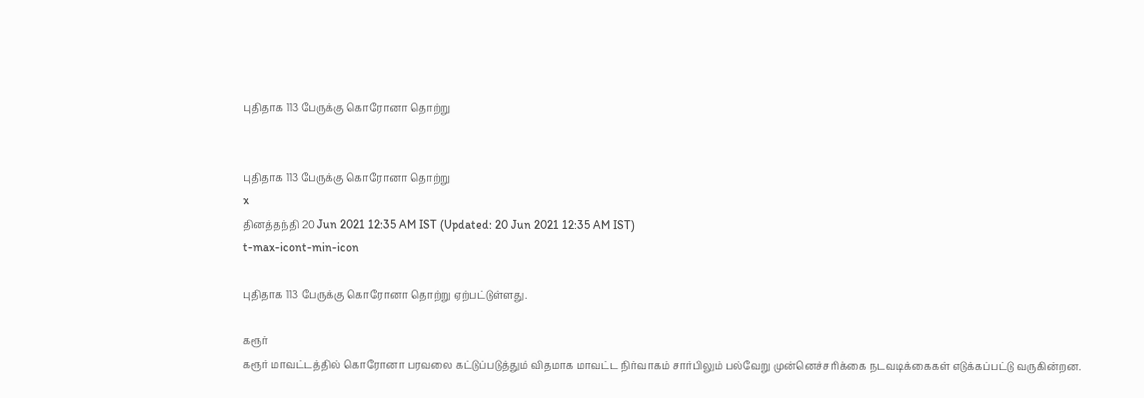புதிதாக 113 பேருக்கு கொரோனா தொற்று


புதிதாக 113 பேருக்கு கொரோனா தொற்று
x
தினத்தந்தி 20 Jun 2021 12:35 AM IST (Updated: 20 Jun 2021 12:35 AM IST)
t-max-icont-min-icon

புதிதாக 113 பேருக்கு கொரோனா தொற்று ஏற்பட்டுள்ளது.

கரூர்
கரூர் மாவட்டத்தில் கொரோனா பரவலை கட்டுப்படுத்தும் விதமாக மாவட்ட நிர்வாகம் சார்பிலும் பல்வேறு முன்னெச்சரிக்கை நடவடிக்கைகள் எடுக்கப்பட்டு வருகின்றன.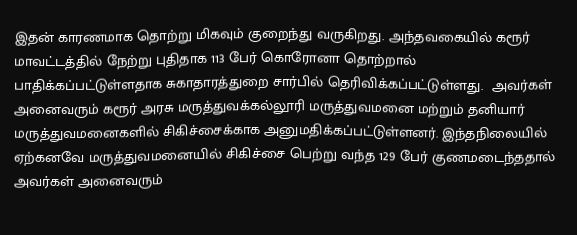இதன் காரணமாக தொற்று மிகவும் குறைந்து வருகிறது. அந்தவகையில் கரூர் மாவட்டத்தில் நேற்று புதிதாக 113 பேர் கொரோனா தொற்றால் பாதிக்கப்பட்டுள்ளதாக சுகாதாரத்துறை சார்பில் தெரிவிக்கப்பட்டுள்ளது.  அவர்கள் அனைவரும் கரூர் அரசு மருத்துவக்கல்லூரி மருத்துவமனை மற்றும் தனியார் மருத்துவமனைகளில் சிகிச்சைக்காக அனுமதிக்கப்பட்டுள்ளனர். இந்தநிலையில் ஏற்கனவே மருத்துவமனையில் சிகிச்சை பெற்று வந்த 129 பேர் குணமடைந்ததால் அவர்கள் அனைவரும்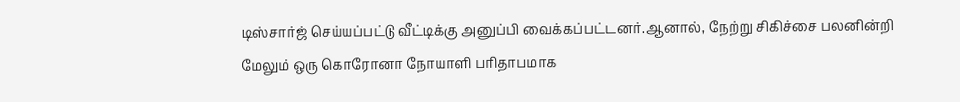டிஸ்சார்ஜ் செய்யப்பட்டு வீட்டிக்கு அனுப்பி வைக்கப்பட்டனர்.ஆனால், நேற்று சிகிச்சை பலனின்றி மேலும் ஒரு கொரோனா நோயாளி பரிதாபமாக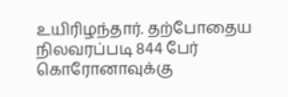உயிரிழந்தார். தற்போதைய நிலவரப்படி 844 பேர் கொரோனாவுக்கு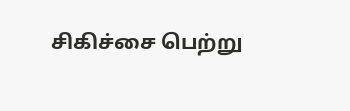சிகிச்சை பெற்று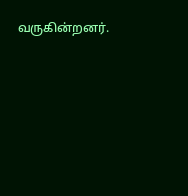வருகின்றனர்.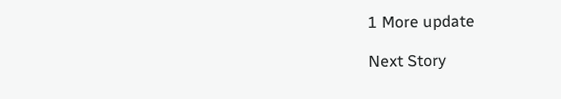1 More update

Next Story